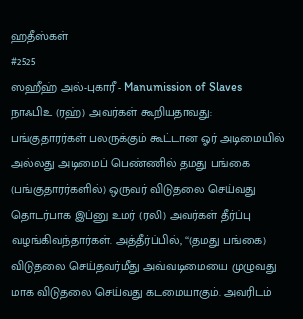ஹதீஸ்கள்
#2525
ஸஹீஹ் அல்-புகாரீ - Manumission of Slaves
நாஃபிஉ (ரஹ்) அவர்கள் கூறியதாவது: பங்குதாரர்கள் பலருக்கும் கூட்டான ஓர் அடிமையில் அல்லது அடிமைப் பெண்ணில் தமது பங்கை (பங்குதாரர்களில்) ஒருவர் விடுதலை செய்வது தொடர்பாக இப்னு உமர் (ரலி) அவர்கள் தீர்ப்பு வழங்கிவந்தார்கள். அத்தீர்ப்பில், ‘‘(தமது பங்கை) விடுதலை செய்தவர்மீது அவ்வடிமையை முழுவது மாக விடுதலை செய்வது கடமையாகும். அவரிடம்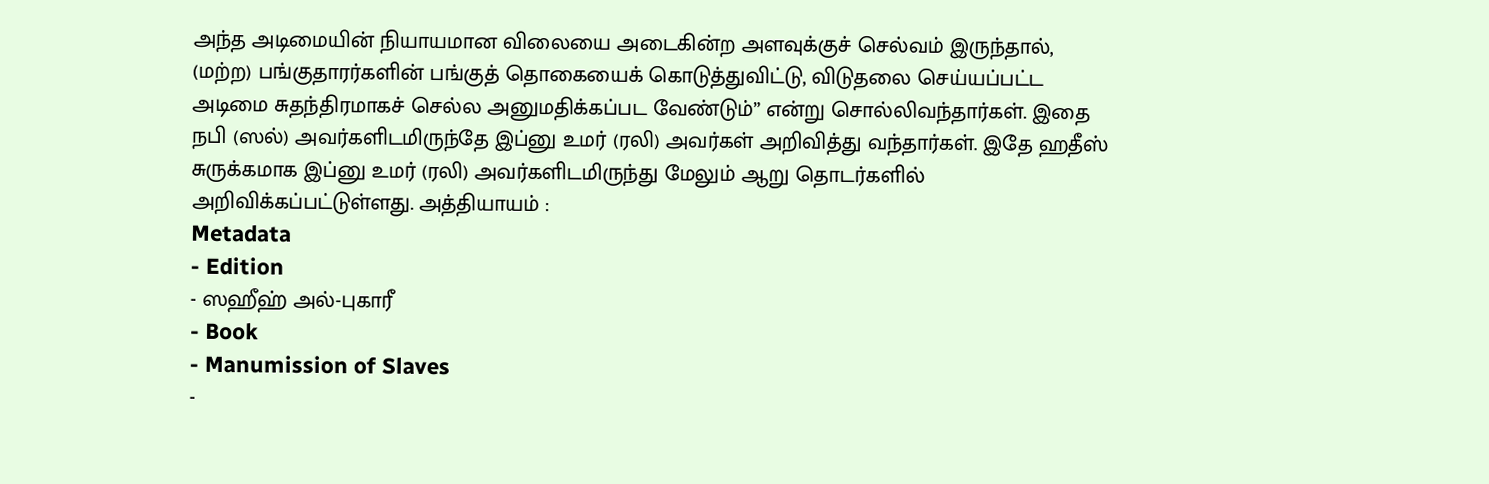அந்த அடிமையின் நியாயமான விலையை அடைகின்ற அளவுக்குச் செல்வம் இருந்தால், (மற்ற) பங்குதாரர்களின் பங்குத் தொகையைக் கொடுத்துவிட்டு, விடுதலை செய்யப்பட்ட அடிமை சுதந்திரமாகச் செல்ல அனுமதிக்கப்பட வேண்டும்” என்று சொல்லிவந்தார்கள். இதை நபி (ஸல்) அவர்களிடமிருந்தே இப்னு உமர் (ரலி) அவர்கள் அறிவித்து வந்தார்கள். இதே ஹதீஸ் சுருக்கமாக இப்னு உமர் (ரலி) அவர்களிடமிருந்து மேலும் ஆறு தொடர்களில் அறிவிக்கப்பட்டுள்ளது. அத்தியாயம் :
Metadata
- Edition
- ஸஹீஹ் அல்-புகாரீ
- Book
- Manumission of Slaves
-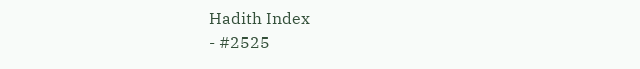Hadith Index
- #2525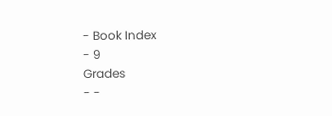- Book Index
- 9
Grades
- -